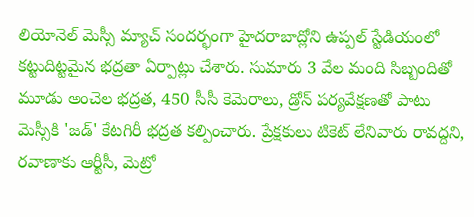లియోనెల్ మెస్సీ మ్యాచ్ సందర్భంగా హైదరాబాద్లోని ఉప్పల్ స్టేడియంలో కట్టుదిట్టమైన భద్రతా ఏర్పాట్లు చేశారు. సుమారు 3 వేల మంది సిబ్బందితో మూడు అంచెల భద్రత, 450 సీసీ కెమెరాలు, డ్రోన్ పర్యవేక్షణతో పాటు మెస్సీకి 'జడ్' కేటగిరీ భద్రత కల్పించారు. ప్రేక్షకులు టికెట్ లేనివారు రావద్దని, రవాణాకు ఆర్టీసీ, మెట్రో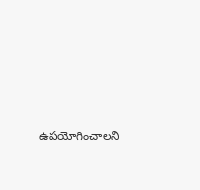ఉపయోగించాలని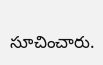సూచించారు.